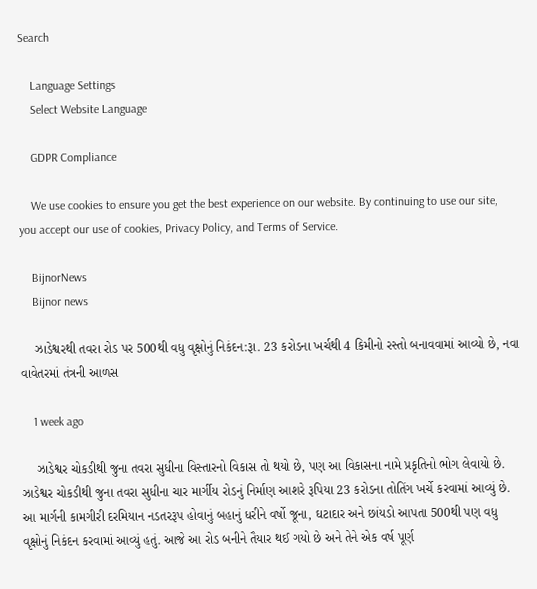Search

    Language Settings
    Select Website Language

    GDPR Compliance

    We use cookies to ensure you get the best experience on our website. By continuing to use our site, you accept our use of cookies, Privacy Policy, and Terms of Service.

    BijnorNews
    Bijnor news

    ઝાડેશ્વરથી તવરા રોડ પર 500થી વધુ વૃક્ષોનું નિકંદન:રૂા. 23 કરોડના ખર્ચથી 4 કિમીનો રસ્તો બનાવવામાં આવ્યો છે, નવા વાવેતરમાં તંત્રની આળસ

    1 week ago

    ઝાડેશ્વર ચોકડીથી જુના તવરા સુધીના વિસ્તારનો વિકાસ તો થયો છે, પણ આ વિકાસના નામે પ્રકૃતિનો ભોગ લેવાયો છે. ઝાડેશ્વર ચોકડીથી જુના તવરા સુધીના ચાર માર્ગીય રોડનું નિર્માણ આશરે રૂપિયા 23 કરોડના તોતિંગ ખર્ચે કરવામાં આવ્યું છે. આ માર્ગની કામગીરી દરમિયાન નડતરરૂપ હોવાનું બહાનું ધરીને વર્ષો જૂના, ઘટાદાર અને છાંયડો આપતા 500થી પણ વધુ વૃક્ષોનું નિકંદન કરવામાં આવ્યું હતું. આજે આ રોડ બનીને તૈયાર થઈ ગયો છે અને તેને એક વર્ષ પૂર્ણ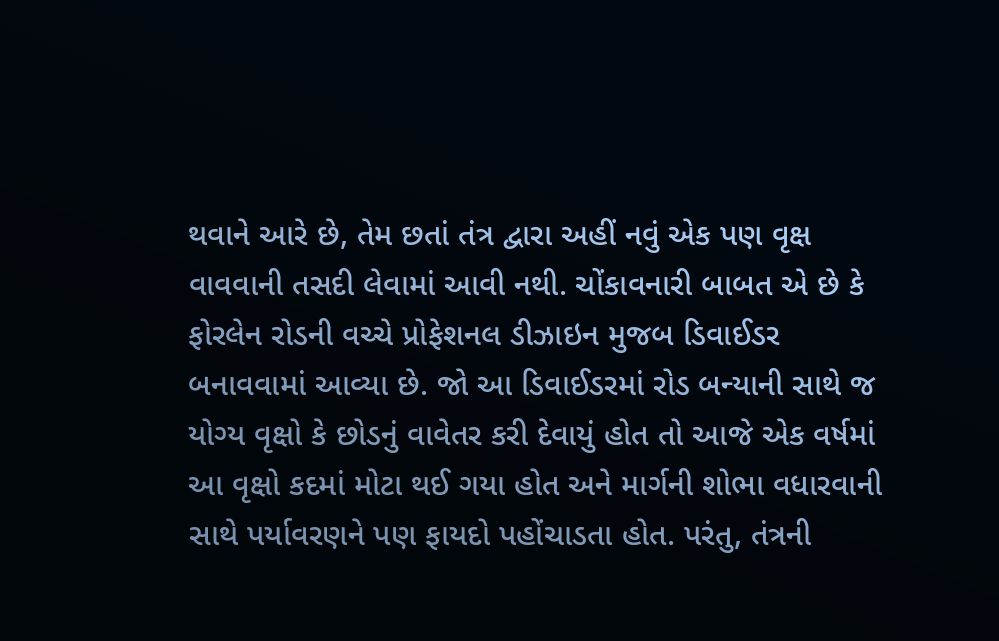થવાને આરે છે, તેમ છતાં તંત્ર દ્વારા અહીં નવું એક પણ વૃક્ષ વાવવાની તસદી લેવામાં આવી નથી. ચોંકાવનારી બાબત એ છે કે ફોરલેન રોડની વચ્ચે પ્રોફેશનલ ડીઝાઇન મુજબ ડિવાઈડર બનાવવામાં આવ્યા છે. જો આ ડિવાઈડરમાં રોડ બન્યાની સાથે જ યોગ્ય વૃક્ષો કે છોડનું વાવેતર કરી દેવાયું હોત તો આજે એક વર્ષમાં આ વૃક્ષો કદમાં મોટા થઈ ગયા હોત અને માર્ગની શોભા વધારવાની સાથે પર્યાવરણને પણ ફાયદો પહોંચાડતા હોત. પરંતુ, તંત્રની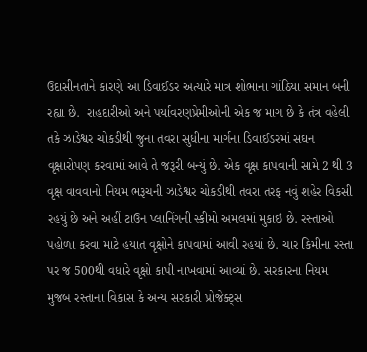ઉદાસીનતાને કારણે આ ડિવાઈડર અત્યારે માત્ર શોભાના ગાંઠિયા સમાન બની રહ્યા છે.  રાહદારીઓ અને પર્યાવરણપ્રેમીઓની એક જ માગ છે કે તંત્ર વહેલી તકે ઝાડેશ્વર ચોકડીથી જુના તવરા સુધીના માર્ગના ડિવાઈડરમાં સઘન વૃક્ષારોપણ કરવામાં આવે તે જરૂરી બન્યું છે. એક વૃક્ષ કાપવાની સામે 2 થી 3 વૃક્ષ વાવવાનો નિયમ ભરૂચની ઝાડેશ્વર ચોકડીથી તવરા તરફ નવું શહેર વિકસી રહયું છે અને અહીં ટાઉન પ્લાનિંગની સ્કીમો અમલમાં મુકાઇ છે. રસ્તાઓ પહોળા કરવા માટે હયાત વૃક્ષોને કાપવામાં આવી રહયાં છે. ચાર કિમીના રસ્તા પર જ 500થી વધારે વૃક્ષો કાપી નાખવામાં આવ્યાં છે. સરકારના નિયમ મુજબ રસ્તાના વિકાસ કે અન્ય સરકારી પ્રોજેક્ટ્સ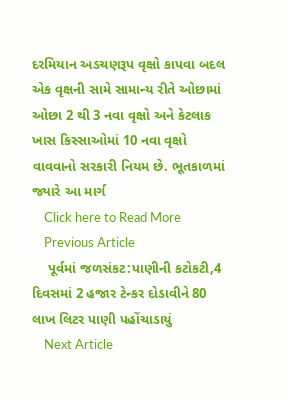દરમિયાન અડચણરૂપ વૃક્ષો કાપવા બદલ એક વૃક્ષની સામે સામાન્ય રીતે ઓછામાં ઓછા 2 થી 3 નવા વૃક્ષો અને કેટલાક ખાસ કિસ્સાઓમાં 10 નવા વૃક્ષો વાવવાનો સરકારી નિયમ છે. ભૂતકાળમાં જ્યારે આ માર્ગ
    Click here to Read More
    Previous Article
    પૂર્વમાં જળસંકટ:પાણીની કટોકટી,4 દિવસમાં 2 હજાર ટેન્કર દોડાવીને 80 લાખ લિટર પાણી પહોંચાડાયું
    Next Article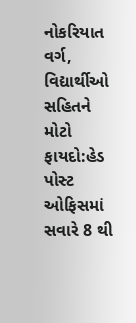નોકરિયાત વર્ગ, વિદ્યાર્થીઓ સહિતને મોટો ફાયદો:હેડ પોસ્ટ ઓફિસમાં સવારે 8 થી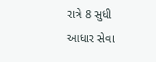રાત્રે 8 સુધી આધાર સેવા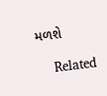મળશે

    Related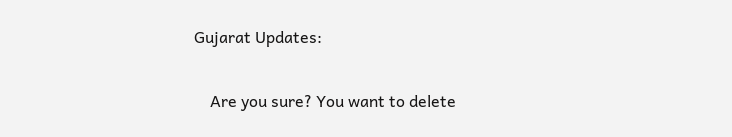Gujarat Updates:

    Are you sure? You want to delete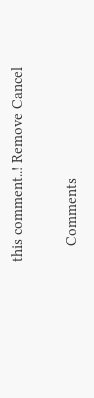this comment..! Remove Cancel

    Comments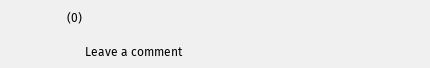(0)

      Leave a comment